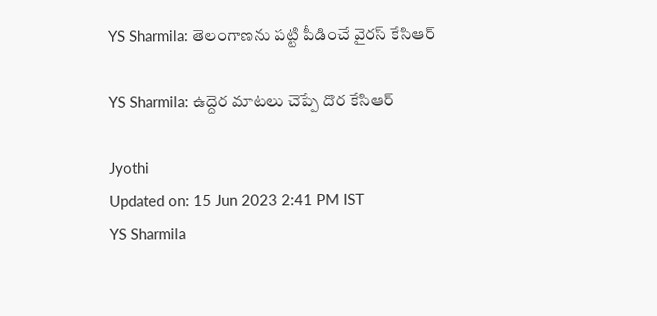YS Sharmila: తెలంగాణను పట్టి పీడించే వైరస్ కేసిఆర్

YS Sharmila: ఉద్దెర మాటలు చెప్పే దొర కేసిఆర్

Jyothi
Updated on: 15 Jun 2023 2:41 PM IST
YS Sharmila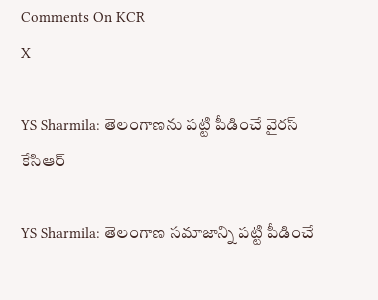Comments On KCR
X

YS Sharmila: తెలంగాణను పట్టి పీడించే వైరస్ కేసిఆర్

YS Sharmila: తెలంగాణ సమాజాన్ని పట్టి పీడించే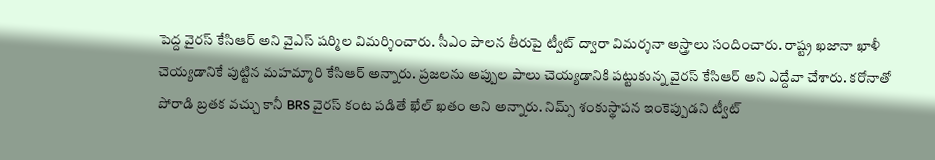పెద్ద వైరస్ కేసిఆర్ అని వైఎస్ షర్మిల విమర్శించారు. సీఎం పాలన తీరుపై ట్వీట్ ద్వారా విమర్శనా అస్త్రాలు సందించారు. రాష్ట్ర ఖజానా ఖాళీ చెయ్యడానికే పుట్టిన మహమ్మారి కేసిఆర్ అన్నారు. ప్రజలను అప్పుల పాలు చెయ్యడానికి పట్టుకున్న వైరస్ కేసిఆర్ అని ఎద్దేవా చేశారు. కరోనాతో పోరాడి బ్రతక వచ్చు కానీ BRS వైరస్ కంట పడితే ఖేల్ ఖతం అని అన్నారు. నిమ్స్ శంకుస్థాపన ఇంకెప్పుడని ట్వీట్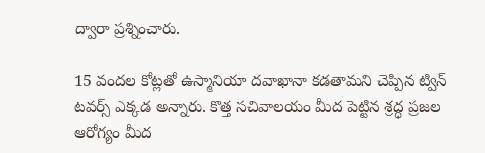ద్వారా ప్రశ్నించారు.

15 వందల కోట్లతో ఉస్మానియా దవాఖానా కడతామని చెప్పిన ట్విన్ టవర్స్ ఎక్కడ అన్నారు. కొత్త సచివాలయం మీద పెట్టిన శ్రద్ధ ప్రజల ఆరోగ్యం మీద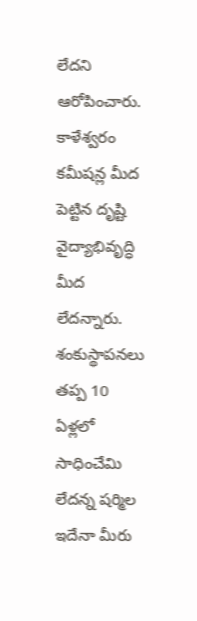లేదని ఆరోపించారు. కాళేశ్వరం కమీషన్ల మీద పెట్టిన దృష్టి వైద్యాభివృద్ధి మీద లేదన్నారు. శంకుస్థాపనలు తప్ప 10 ఏళ్లలో సాధించేమి లేదన్న షర్మిల ఇదేనా మీరు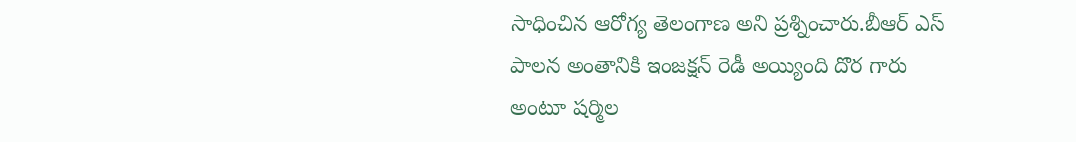సాధించిన ఆరోగ్య తెలంగాణ అని ప్రశ్నించారు.బీఆర్ ఎస్ పాలన అంతానికి ఇంజక్షన్ రెడీ అయ్యింది దొర గారు అంటూ షర్మిల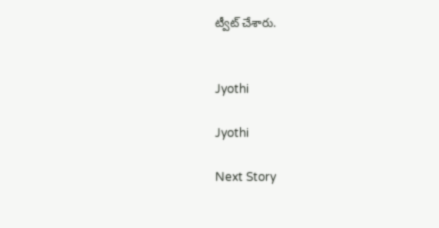ట్వీట్ చేశారు.


Jyothi

Jyothi

Next Story